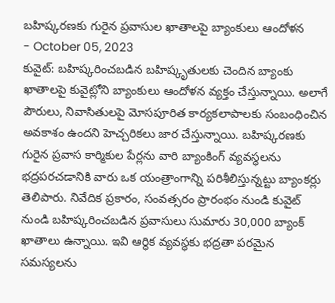బహిష్కరణకు గురైన ప్రవాసుల ఖాతాలపై బ్యాంకులు ఆందోళన
- October 05, 2023
కువైట్: బహిష్కరించబడిన బహిష్కృతులకు చెందిన బ్యాంకు ఖాతాలపై కువైట్లోని బ్యాంకులు ఆందోళన వ్యక్తం చేస్తున్నాయి. అలాగే పౌరులు, నివాసితులపై మోసపూరిత కార్యకలాపాలకు సంబంధించిన అవకాశం ఉందని హెచ్చరికలు జార చేస్తున్నాయి. బహిష్కరణకు గురైన ప్రవాస కార్మికుల పేర్లను వారి బ్యాంకింగ్ వ్యవస్థలను భద్రపరచడానికి వారు ఒక యంత్రాంగాన్ని పరిశీలిస్తున్నట్టు బ్యాంకర్లు తెలిపారు. నివేదిక ప్రకారం, సంవత్సరం ప్రారంభం నుండి కువైట్ నుండి బహిష్కరించబడిన ప్రవాసులు సుమారు 30,000 బ్యాంక్ ఖాతాలు ఉన్నాయి. ఇవి ఆర్థిక వ్యవస్థకు భద్రతా పరమైన సమస్యలను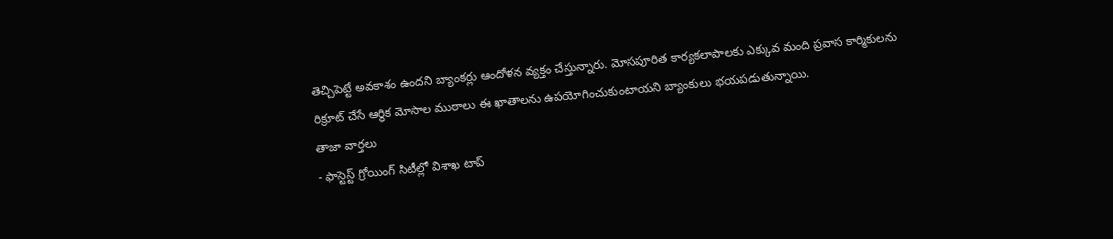తెచ్చిపెట్టే అవకాశం ఉందని బ్యాంకర్లు ఆందోళన వ్యక్తం చేస్తున్నారు. మోసపూరిత కార్యకలాపాలకు ఎక్కువ మంది ప్రవాస కార్మికులను రిక్రూట్ చేసే ఆర్థిక మోసాల ముఠాలు ఈ ఖాతాలను ఉపయోగించుకుంటాయని బ్యాంకులు భయపడుతున్నాయి.
తాజా వార్తలు
- ఫాస్టెస్ట్ గ్రోయింగ్ సిటీల్లో విశాఖ టాప్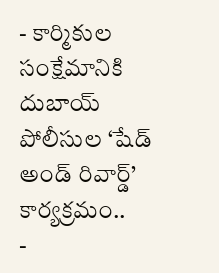- కార్మికుల సంక్షేమానికి దుబాయ్ పోలీసుల ‘షేడ్ అండ్ రివార్డ్’ కార్యక్రమం..
-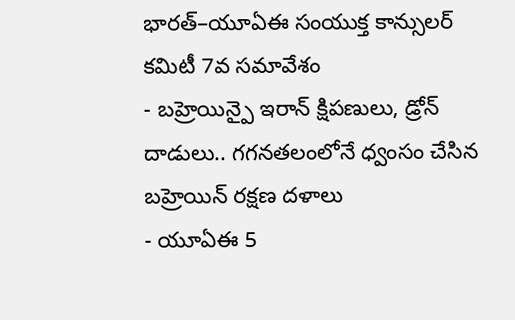భారత్–యూఏఈ సంయుక్త కాన్సులర్ కమిటీ 7వ సమావేశం
- బహ్రెయిన్పై ఇరాన్ క్షిపణులు, డ్రోన్ దాడులు.. గగనతలంలోనే ధ్వంసం చేసిన బహ్రెయిన్ రక్షణ దళాలు
- యూఏఈ 5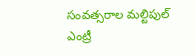సంవత్సరాల మల్టిపుల్ ఎంట్రీ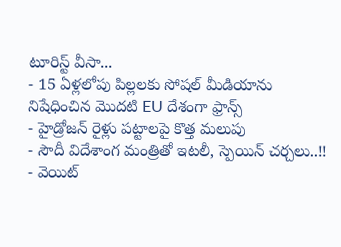టూరిస్ట్ వీసా...
- 15 ఏళ్లలోపు పిల్లలకు సోషల్ మీడియాను నిషేధించిన మొదటి EU దేశంగా ఫ్రాన్స్
- హైడ్రోజన్ రైళ్లు పట్టాలపై కొత్త మలుపు
- సౌదీ విదేశాంగ మంత్రితో ఇటలీ, స్పెయిన్ చర్చలు..!!
- వెయిట్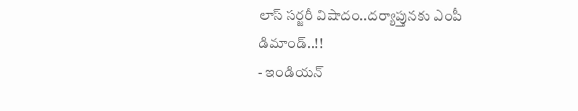లాస్ సర్జరీ విషాదం..దర్యాప్తునకు ఎంపీ డిమాండ్..!!
- ఇండియన్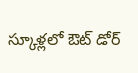స్కూళ్లలో ఔట్ డోర్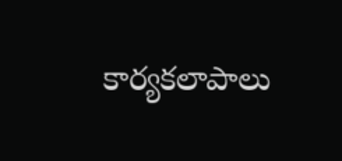కార్యకలాపాలు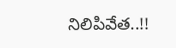నిలిపివేత..!!